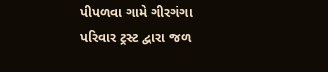પીપળવા ગામે ગીરગંગા પરિવાર ટ્રસ્ટ દ્વારા જળ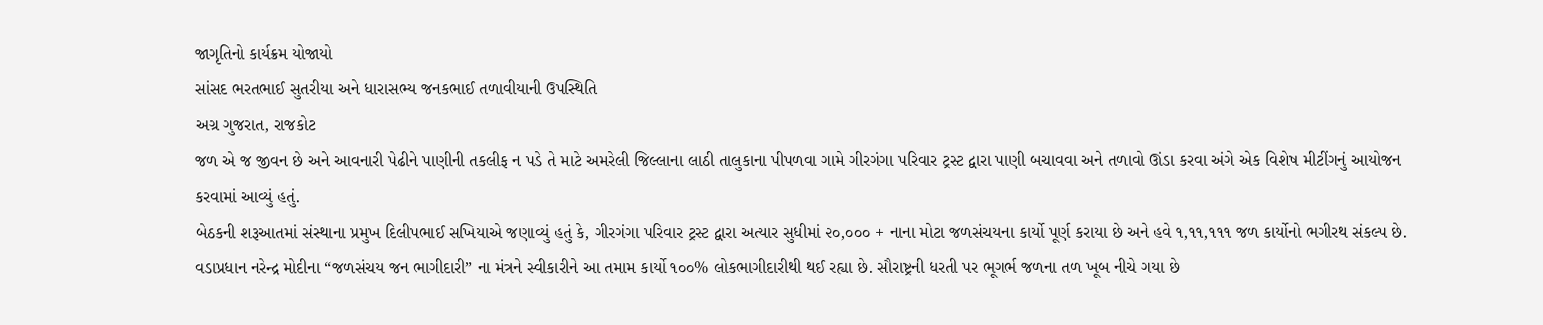જાગૃતિનો કાર્યક્રમ યોજાયો
સાંસદ ભરતભાઈ સુતરીયા અને ધારાસભ્ય જનકભાઈ તળાવીયાની ઉપસ્થિતિ
અગ્ર ગુજરાત, રાજકોટ
જળ એ જ જીવન છે અને આવનારી પેઢીને પાણીની તકલીફ ન પડે તે માટે અમરેલી જિલ્લાના લાઠી તાલુકાના પીપળવા ગામે ગીરગંગા પરિવાર ટ્રસ્ટ દ્વારા પાણી બચાવવા અને તળાવો ઊંડા કરવા અંગે એક વિશેષ મીટીંગનું આયોજન કરવામાં આવ્યું હતું.
બેઠકની શરૂઆતમાં સંસ્થાના પ્રમુખ દિલીપભાઈ સખિયાએ જણાવ્યું હતું કે, ગીરગંગા પરિવાર ટ્રસ્ટ દ્વારા અત્યાર સુધીમાં ૨૦,૦૦૦ + નાના મોટા જળસંચયના કાર્યો પૂર્ણ કરાયા છે અને હવે ૧,૧૧,૧૧૧ જળ કાર્યોનો ભગીરથ સંકલ્પ છે. વડાપ્રધાન નરેન્દ્ર મોદીના “જળસંચય જન ભાગીદારી” ના મંત્રને સ્વીકારીને આ તમામ કાર્યો ૧૦૦% લોકભાગીદારીથી થઈ રહ્યા છે. સૌરાષ્ટ્રની ધરતી પર ભૂગર્ભ જળના તળ ખૂબ નીચે ગયા છે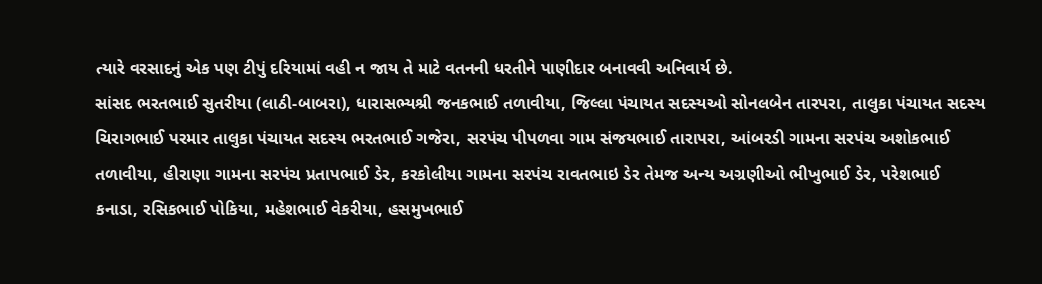ત્યારે વરસાદનું એક પણ ટીપું દરિયામાં વહી ન જાય તે માટે વતનની ધરતીને પાણીદાર બનાવવી અનિવાર્ય છે.
સાંસદ ભરતભાઈ સુતરીયા (લાઠી-બાબરા), ધારાસભ્યશ્રી જનકભાઈ તળાવીયા, જિલ્લા પંચાયત સદસ્યઓ સોનલબેન તારપરા, તાલુકા પંચાયત સદસ્ય ચિરાગભાઈ પરમાર તાલુકા પંચાયત સદસ્ય ભરતભાઈ ગજેરા, સરપંચ પીપળવા ગામ સંજયભાઈ તારાપરા, આંબરડી ગામના સરપંચ અશોકભાઈ તળાવીયા, હીરાણા ગામના સરપંચ પ્રતાપભાઈ ડેર, કરકોલીયા ગામના સરપંચ રાવતભાઇ ડેર તેમજ અન્ય અગ્રણીઓ ભીખુભાઈ ડેર, પરેશભાઈ કનાડા, રસિકભાઈ પોકિયા, મહેશભાઈ વેકરીયા, હસમુખભાઈ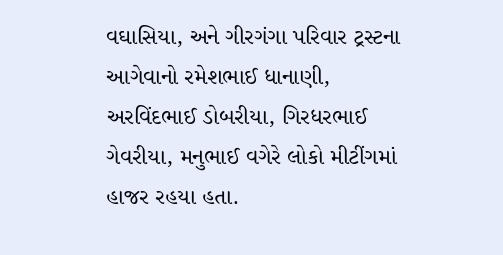વઘાસિયા, અને ગીરગંગા પરિવાર ટ્રસ્ટના આગેવાનો રમેશભાઈ ધાનાણી, અરવિંદભાઈ ડોબરીયા, ગિરધરભાઈ ગેવરીયા, મનુભાઈ વગેરે લોકો મીટીંગમાં હાજર રહયા હતા.